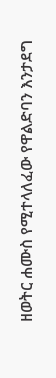ዘወትር ሐሙስ የሚተላለፈው የዋልድባን እንታደግ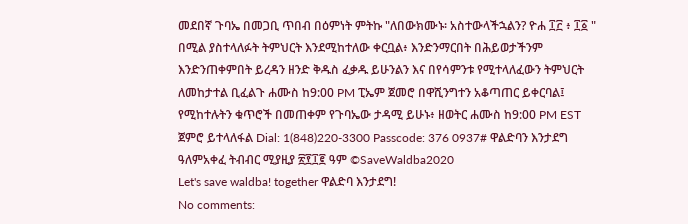መደበኛ ጉባኤ በመጋቢ ጥበብ በዕምነት ምትኩ "ለበውክሙኑ፡ አስተውላችኋልን? ዮሐ ፲፫ ፥ ፲፩ " በሚል ያስተላለፉት ትምህርት እንደሚከተለው ቀርቧል፥ እንድንማርበት በሕይወታችንም እንድንጠቀምበት ይረዳን ዘንድ ቅዱስ ፈቃዱ ይሁንልን እና በየሳምንቱ የሚተላለፈውን ትምህርት ለመከታተል ቢፈልጉ ሐሙስ ከ9:00 PM ፒኤም ጀመሮ በዋሺንግተን አቆጣጠር ይቀርባል፤ የሚከተሉትን ቁጥሮች በመጠቀም የጉባኤው ታዳሚ ይሁኑ፥ ዘወትር ሐሙስ ከ9:00 PM EST ጀምሮ ይተላለፋል Dial: 1(848)220-3300 Passcode: 376 0937# ዋልድባን እንታደግ ዓለምአቀፈ ትብብር ሚያዚያ ፳፻፲፪ ዓም ©SaveWaldba2020
Let's save waldba! together ዋልድባ እንታደግ!
No comments: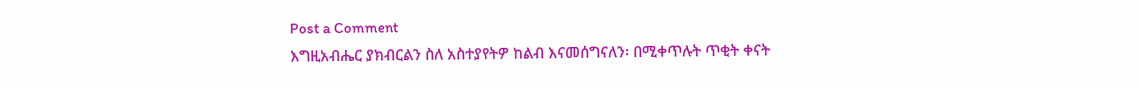Post a Comment
እግዚአብሔር ያክብርልን ስለ አስተያየትዎ ከልብ እናመሰግናለን፡ በሚቀጥሉት ጥቂት ቀናት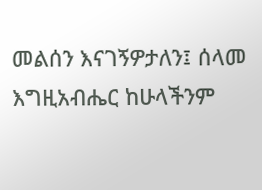መልሰን እናገኝዎታለን፤ ሰላመ እግዚአብሔር ከሁላችንም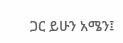ጋር ይሁን አሜን፤